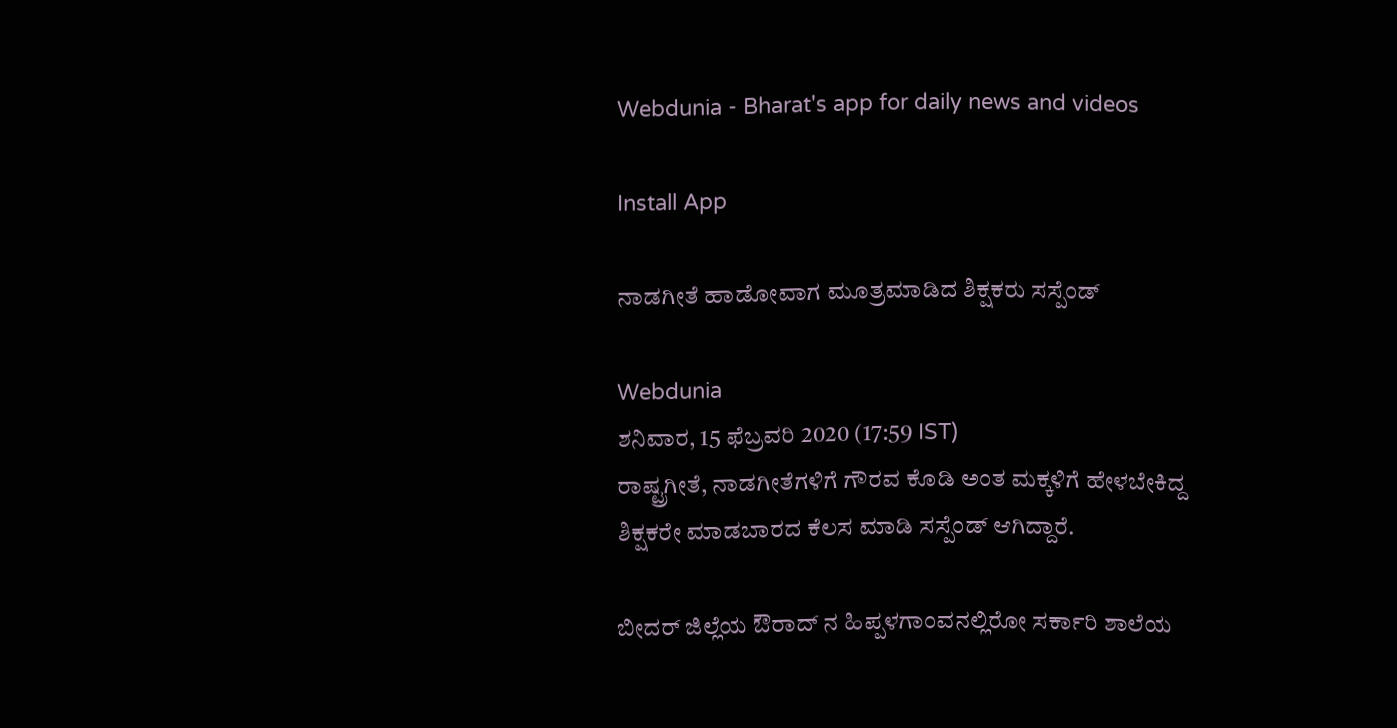Webdunia - Bharat's app for daily news and videos

Install App

ನಾಡಗೀತೆ ಹಾಡೋವಾಗ ಮೂತ್ರಮಾಡಿದ ಶಿಕ್ಷಕರು ಸಸ್ಪೆಂಡ್

Webdunia
ಶನಿವಾರ, 15 ಫೆಬ್ರವರಿ 2020 (17:59 IST)
ರಾಷ್ಟ್ರಗೀತೆ, ನಾಡಗೀತೆಗಳಿಗೆ ಗೌರವ ಕೊಡಿ ಅಂತ ಮಕ್ಕಳಿಗೆ ಹೇಳಬೇಕಿದ್ದ ಶಿಕ್ಷಕರೇ ಮಾಡಬಾರದ ಕೆಲಸ ಮಾಡಿ ಸಸ್ಪೆಂಡ್ ಆಗಿದ್ದಾರೆ.

ಬೀದರ್ ಜಿಲ್ಲೆಯ ಔರಾದ್ ನ ಹಿಪ್ಪಳಗಾಂವನಲ್ಲಿರೋ ಸರ್ಕಾರಿ ಶಾಲೆಯ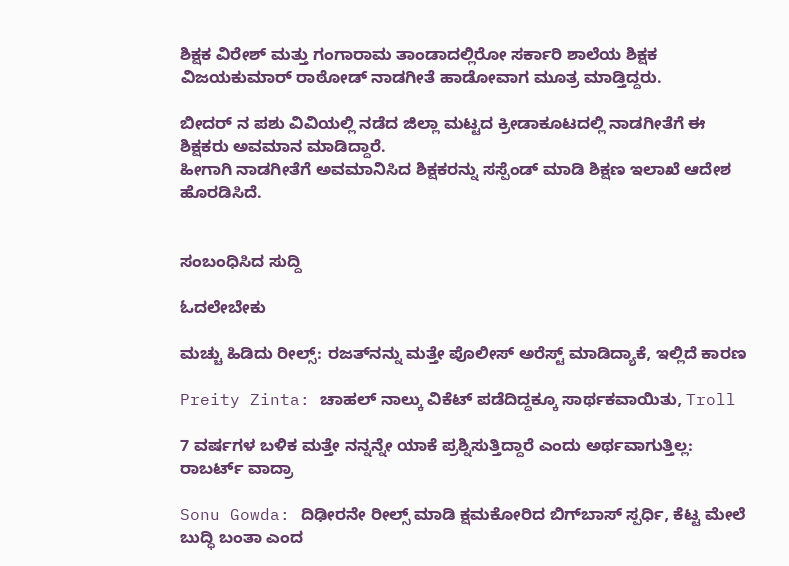ಶಿಕ್ಷಕ ವಿರೇಶ್ ಮತ್ತು ಗಂಗಾರಾಮ ತಾಂಡಾದಲ್ಲಿರೋ ಸರ್ಕಾರಿ ಶಾಲೆಯ ಶಿಕ್ಷಕ ವಿಜಯಕುಮಾರ್ ರಾಠೋಡ್ ನಾಡಗೀತೆ ಹಾಡೋವಾಗ ಮೂತ್ರ ಮಾಡ್ತಿದ್ದರು.

ಬೀದರ್ ನ ಪಶು ವಿವಿಯಲ್ಲಿ ನಡೆದ ಜಿಲ್ಲಾ ಮಟ್ಟದ ಕ್ರೀಡಾಕೂಟದಲ್ಲಿ ನಾಡಗೀತೆಗೆ ಈ ಶಿಕ್ಷಕರು ಅವಮಾನ ಮಾಡಿದ್ದಾರೆ.
ಹೀಗಾಗಿ ನಾಡಗೀತೆಗೆ ಅವಮಾನಿಸಿದ ಶಿಕ್ಷಕರನ್ನು ಸಸ್ಪೆಂಡ್ ಮಾಡಿ ಶಿಕ್ಷಣ ಇಲಾಖೆ ಆದೇಶ ಹೊರಡಿಸಿದೆ.


ಸಂಬಂಧಿಸಿದ ಸುದ್ದಿ

ಓದಲೇಬೇಕು

ಮಚ್ಚು ಹಿಡಿದು ರೀಲ್ಸ್‌: ರಜತ್‌ನನ್ನು ಮತ್ತೇ ಪೊಲೀಸ್ ಅರೆಸ್ಟ್ ಮಾಡಿದ್ಯಾಕೆ, ಇಲ್ಲಿದೆ ಕಾರಣ

Preity Zinta: ಚಾಹಲ್ ನಾಲ್ಕು ವಿಕೆಟ್ ಪಡೆದಿದ್ದಕ್ಕೂ ಸಾರ್ಥಕವಾಯಿತು, Troll

7 ವರ್ಷಗಳ ಬಳಿಕ ಮತ್ತೇ ನನ್ನನ್ನೇ ಯಾಕೆ ಪ್ರಶ್ನಿಸುತ್ತಿದ್ದಾರೆ ಎಂದು ಅರ್ಥವಾಗುತ್ತಿಲ್ಲ: ರಾಬರ್ಟ್‌ ವಾದ್ರಾ

Sonu Gowda: ದಿಢೀರನೇ ರೀಲ್ಸ್ ಮಾಡಿ ಕ್ಷಮಕೋರಿದ ಬಿಗ್‌ಬಾಸ್‌ ಸ್ಪರ್ಧಿ, ಕೆಟ್ಟ ಮೇಲೆ ಬುದ್ಧಿ ಬಂತಾ ಎಂದ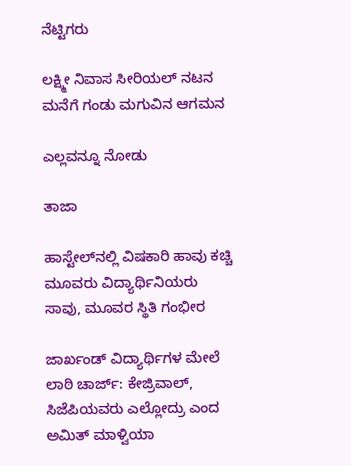ನೆಟ್ಟಿಗರು

ಲಕ್ಷ್ಮೀ ನಿವಾಸ ಸೀರಿಯಲ್ ನಟನ ಮನೆಗೆ ಗಂಡು ಮಗುವಿನ ಆಗಮನ

ಎಲ್ಲವನ್ನೂ ನೋಡು

ತಾಜಾ

ಹಾಸ್ಟೇಲ್‌ನಲ್ಲಿ ವಿಷಕಾರಿ ಹಾವು ಕಚ್ಚಿ ಮೂವರು ವಿದ್ಯಾರ್ಥಿನಿಯರು ಸಾವು, ಮೂವರ ಸ್ಥಿತಿ ಗಂಭೀರ

ಜಾರ್ಖಂಡ್ ವಿದ್ಯಾರ್ಥಿಗಳ ಮೇಲೆ ಲಾಠಿ ಚಾರ್ಜ್: ಕೇಜ್ರಿವಾಲ್, ಸಿಜೆಪಿಯವರು ಎಲ್ಲೋದ್ರು ಎಂದ ಅಮಿತ್ ಮಾಳ್ವಿಯಾ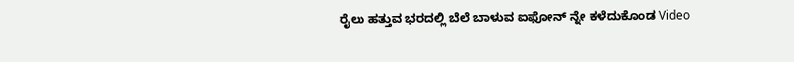ರೈಲು ಹತ್ತುವ ಭರದಲ್ಲಿ ಬೆಲೆ ಬಾಳುವ ಐಫೋನ್ ನ್ನೇ ಕಳೆದುಕೊಂಡ Video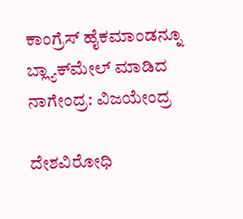ಕಾಂಗ್ರೆಸ್ ಹೈಕಮಾಂಡನ್ನೂ ಬ್ಲ್ಯಾಕ್‍ಮೇಲ್ ಮಾಡಿದ ನಾಗೇಂದ್ರ: ವಿಜಯೇಂದ್ರ

ದೇಶವಿರೋಧಿ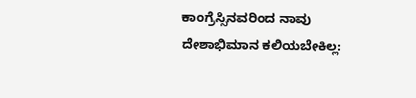ಕಾಂಗ್ರೆಸ್ಸಿನವರಿಂದ ನಾವು ದೇಶಾಭಿಮಾನ ಕಲಿಯಬೇಕಿಲ್ಲ: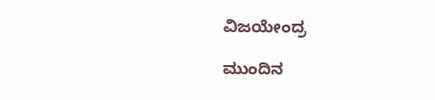ವಿಜಯೇಂದ್ರ

ಮುಂದಿನ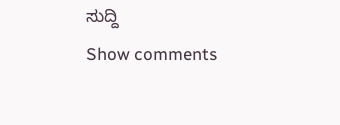ಸುದ್ದಿ
Show comments